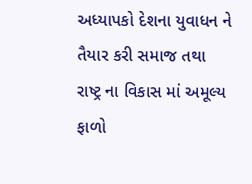અધ્યાપકો દેશના યુવાધન ને તૈયાર કરી સમાજ તથા રાષ્ટ્ર ના વિકાસ માં અમૂલ્ય ફાળો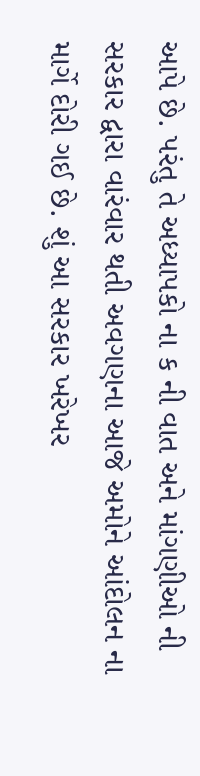આપે છે. પરંતુ તે અધ્યાપકો ના ક ની વાત અને માંગણીઓ ની સરકાર દ્વારા વારંવાર થતી અવગણના આજે અમોને આંદોલન ના માર્ગે દોરી ગઈ છે. શું આ સરકાર ખરેખર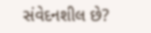સંવેદનશીલ છે?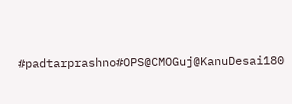#padtarprashno#OPS@CMOGuj@KanuDesai180